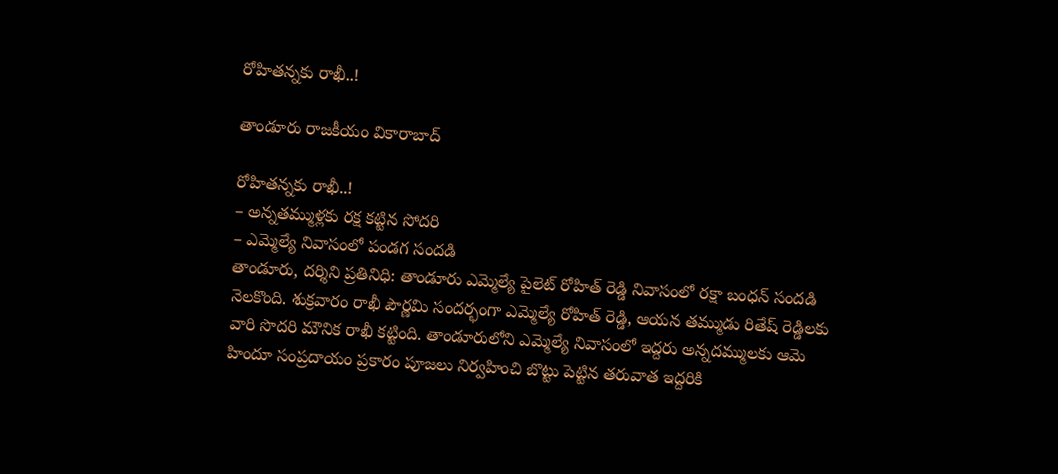రోహిత‌న్న‌కు రాఖీ..!

తాండూరు రాజకీయం వికారాబాద్

రోహిత‌న్న‌కు రాఖీ..!
– అన్న‌త‌మ్ముళ్ల‌కు ర‌క్ష క‌ట్టిన సోద‌రి
– ఎమ్మెల్యే నివాసంలో పండ‌గ సంద‌డి
తాండూరు, ద‌ర్శిని ప్ర‌తినిధి: తాండూరు ఎమ్మెల్యే పైలెట్ రోహిత్ రెడ్డి నివాసంలో ర‌క్షా బంధ‌న్ సందడి నెల‌కొంది. శుక్ర‌వారం రాఖీ పౌర్ణ‌మి సంద‌ర్భంగా ఎమ్మెల్యే రోహిత్ రెడ్డి, ఆయ‌న త‌మ్ముడు రితేష్ రెడ్డిల‌కు వారి సొద‌రి మౌనిక రాఖీ క‌ట్టింది. తాండూరులోని ఎమ్మెల్యే నివాసంలో ఇద్ద‌రు అన్న‌ద‌మ్ముల‌కు ఆమె హిందూ సంప్ర‌దాయం ప్ర‌కారం పూజ‌లు నిర్వ‌హించి బొట్టు పెట్టిన త‌రువాత ఇద్ద‌రికి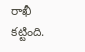రాఖీ క‌ట్టింది.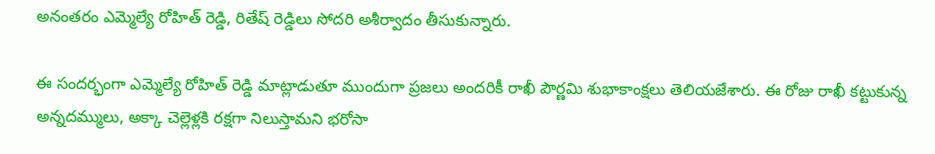అనంత‌రం ఎమ్మెల్యే రోహిత్ రెడ్డి, రితేష్ రెడ్డిలు సోద‌రి అశీర్వాదం తీసుకున్నారు.

ఈ సంద‌ర్భంగా ఎమ్మెల్యే రోహిత్ రెడ్డి మాట్లాడుతూ ముందుగా ప్ర‌జ‌లు అంద‌రికీ రాఖీ పౌర్ణ‌మి శుభాకాంక్ష‌లు తెలియ‌జేశారు. ఈ రోజు రాఖీ క‌ట్టుకున్న‌ అన్నదమ్ములు, అక్కా చెల్లెళ్లకి రక్షగా నిలుస్తామని భ‌రోసా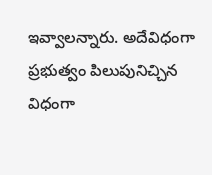ఇవ్వాల‌న్నారు. అదేవిధంగా ప్ర‌భుత్వం పిలుపునిచ్చిన విధంగా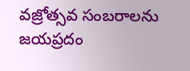వ‌జ్రోత్స‌వ సంబ‌రాల‌ను జ‌య‌ప్ర‌దం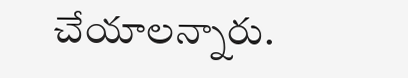చేయాల‌న్నారు.